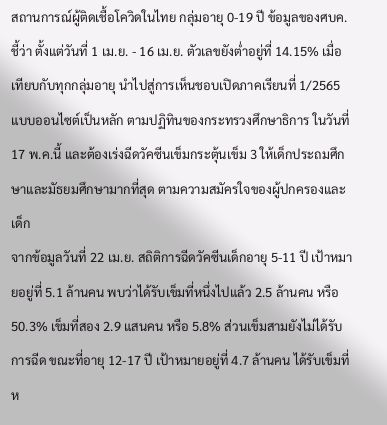สถานการณ์ผู้ติดเชื้อโควิดในไทย กลุ่มอายุ 0-19 ปี ข้อมูลของศบค.ชี้ว่า ตั้งแต่วันที่ 1 เม.ย. - 16 เม.ย. ตัวเลขยังต่ำอยู่ที่ 14.15% เมื่อเทียบกับทุกกลุ่มอายุ นำไปสู่การเห็นชอบเปิดภาคเรียนที่ 1/2565 แบบออนไซต์เป็นหลัก ตามปฏิทินของกระทรวงศึกษาธิการ ในวันที่ 17 พ.ค.นี้ และต้องเร่งฉีดวัคซีนเข็มกระตุ้นเข็ม 3 ให้เด็กประถมศึกษาและมัธยมศึกษามากที่สุด ตามความสมัครใจของผู้ปกครองและเด็ก
จากข้อมูลวันที่ 22 เม.ย. สถิติการฉีดวัคซีนเด็กอายุ 5-11 ปี เป้าหมายอยู่ที่ 5.1 ล้านคน พบว่าได้รับเข็มที่หนึ่งไปแล้ว 2.5 ล้านคน หรือ 50.3% เข็มที่สอง 2.9 แสนคน หรือ 5.8% ส่วนเข็มสามยังไม่ได้รับการฉีด ขณะที่อายุ 12-17 ปี เป้าหมายอยู่ที่ 4.7 ล้านคน ได้รับเข็มที่ห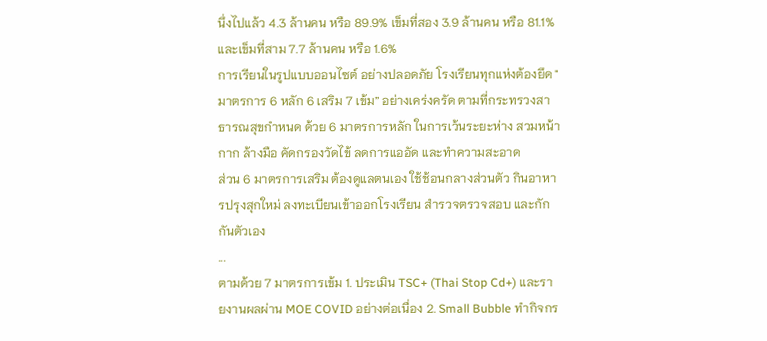นึ่งไปแล้ว 4.3 ล้านคน หรือ 89.9% เข็มที่สอง 3.9 ล้านคน หรือ 81.1% และเข็มที่สาม 7.7 ล้านคน หรือ 1.6%
การเรียนในรูปแบบออนไซต์ อย่างปลอดภัย โรงเรียนทุกแห่งต้องยึด "มาตรการ 6 หลัก 6 เสริม 7 เข้ม” อย่างเคร่งครัด ตามที่กระทรวงสาธารณสุขกำหนด ด้วย 6 มาตรการหลัก ในการเว้นระยะห่าง สวมหน้ากาก ล้างมือ คัดกรองวัดไข้ ลดการแออัด และทำความสะอาด
ส่วน 6 มาตรการเสริม ต้องดูแลตนเอง ใช้ช้อนกลางส่วนตัว กินอาหารปรุงสุกใหม่ ลงทะเบียนเข้าออกโรงเรียน สำรวจตรวจสอบ และกักกันตัวเอง
...
ตามด้วย 7 มาตรการเข้ม 1. ประเมิน TSC+ (Thai Stop Cd+) และรายงานผลผ่าน MOE COVID อย่างต่อเนื่อง 2. Small Bubble ทำกิจกร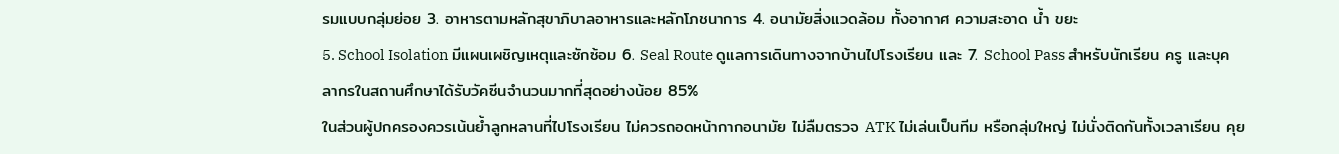รมแบบกลุ่มย่อย 3. อาหารตามหลักสุขาภิบาลอาหารและหลักโภชนาการ 4. อนามัยสิ่งแวดล้อม ทั้งอากาศ ความสะอาด น้ำ ขยะ
5. School Isolation มีแผนเผชิญเหตุและซักซ้อม 6. Seal Route ดูแลการเดินทางจากบ้านไปโรงเรียน และ 7. School Pass สำหรับนักเรียน ครู และบุคลากรในสถานศึกษาได้รับวัคซีนจำนวนมากที่สุดอย่างน้อย 85%
ในส่วนผู้ปกครองควรเน้นย้ำลูกหลานที่ไปโรงเรียน ไม่ควรถอดหน้ากากอนามัย ไม่ลืมตรวจ ATK ไม่เล่นเป็นทีม หรือกลุ่มใหญ่ ไม่นั่งติดกันทั้งเวลาเรียน คุย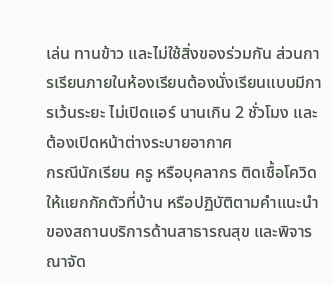เล่น ทานข้าว และไม่ใช้สิ่งของร่วมกัน ส่วนการเรียนภายในห้องเรียนต้องนั่งเรียนแบบมีการเว้นระยะ ไม่เปิดแอร์ นานเกิน 2 ชั่วโมง และต้องเปิดหน้าต่างระบายอากาศ
กรณีนักเรียน ครู หรือบุคลากร ติดเชื้อโควิด ให้แยกกักตัวที่บ้าน หรือปฏิบัติตามคำแนะนำของสถานบริการด้านสาธารณสุข และพิจารณาจัด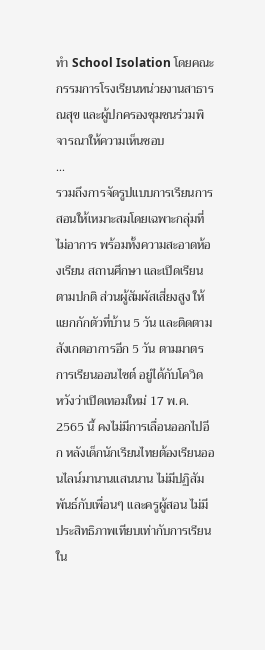ทำ School Isolation โดยคณะกรรมการโรงเรียนหน่วยงานสาธารณสุข และผู้ปกครองชุมชนร่วมพิจารณาให้ความเห็นชอบ
...
รวมถึงการจัดรูปแบบการเรียนการสอนให้เหมาะสมโดยเฉพาะกลุ่มที่ไม่อาการ พร้อมทั้งความสะอาดห้องเรียน สถานศึกษา และเปิดเรียนตามปกติ ส่วนผู้สัมผัสเสี่ยงสูง ให้แยกกักตัวที่บ้าน 5 วัน และติดตามสังเกตอาการอีก 5 วัน ตามมาตรการเรียนออนไซต์ อยู่ได้กับโควิด
หวังว่าเปิดเทอมใหม่ 17 พ.ค. 2565 นี้ คงไม่มีการเลื่อนออกไปอีก หลังเด็กนักเรียนไทยต้องเรียนออนไลน์มานานแสนนาน ไม่มีปฏิสัมพันธ์กับเพื่อนๆ และครูผู้สอน ไม่มีประสิทธิภาพเทียบเท่ากับการเรียนใน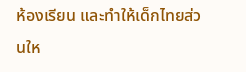ห้องเรียน และทำให้เด็กไทยส่วนให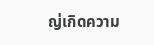ญ่เกิดความ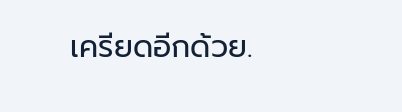เครียดอีกด้วย.